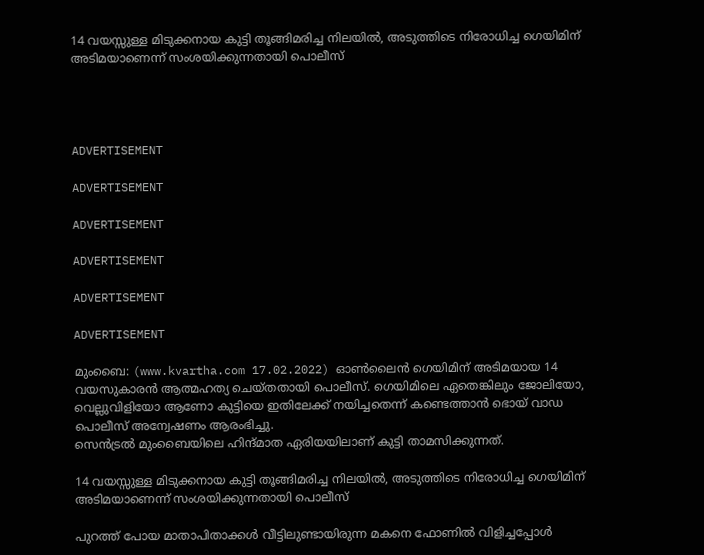14 വയസ്സുള്ള മിടുക്കനായ കുട്ടി തൂങ്ങിമരിച്ച നിലയില്‍, അടുത്തിടെ നിരോധിച്ച ഗെയിമിന് അടിമയാണെന്ന് സംശയിക്കുന്നതായി പൊലീസ്




ADVERTISEMENT

ADVERTISEMENT

ADVERTISEMENT

ADVERTISEMENT

ADVERTISEMENT

ADVERTISEMENT

മുംബൈ: (www.kvartha.com 17.02.2022) ഓണ്‍ലൈന്‍ ഗെയിമിന് അടിമയായ 14 വയസുകാരന്‍ ആത്മഹത്യ ചെയ്തതായി പൊലീസ്. ഗെയിമിലെ ഏതെങ്കിലും ജോലിയോ, വെല്ലുവിളിയോ ആണോ കുട്ടിയെ ഇതിലേക്ക് നയിച്ചതെന്ന് കണ്ടെത്താന്‍ ഭൊയ്‌ വാഡ പൊലീസ് അന്വേഷണം ആരംഭിച്ചു.
സെന്‍ട്രല്‍ മുംബൈയിലെ ഹിന്ദ്മാത ഏരിയയിലാണ് കുട്ടി താമസിക്കുന്നത്.

14 വയസ്സുള്ള മിടുക്കനായ കുട്ടി തൂങ്ങിമരിച്ച നിലയില്‍, അടുത്തിടെ നിരോധിച്ച ഗെയിമിന് അടിമയാണെന്ന് സംശയിക്കുന്നതായി പൊലീസ്

പുറത്ത് പോയ മാതാപിതാക്കള്‍ വീട്ടിലുണ്ടായിരുന്ന മകനെ ഫോണിൽ വിളിച്ചപ്പോൾ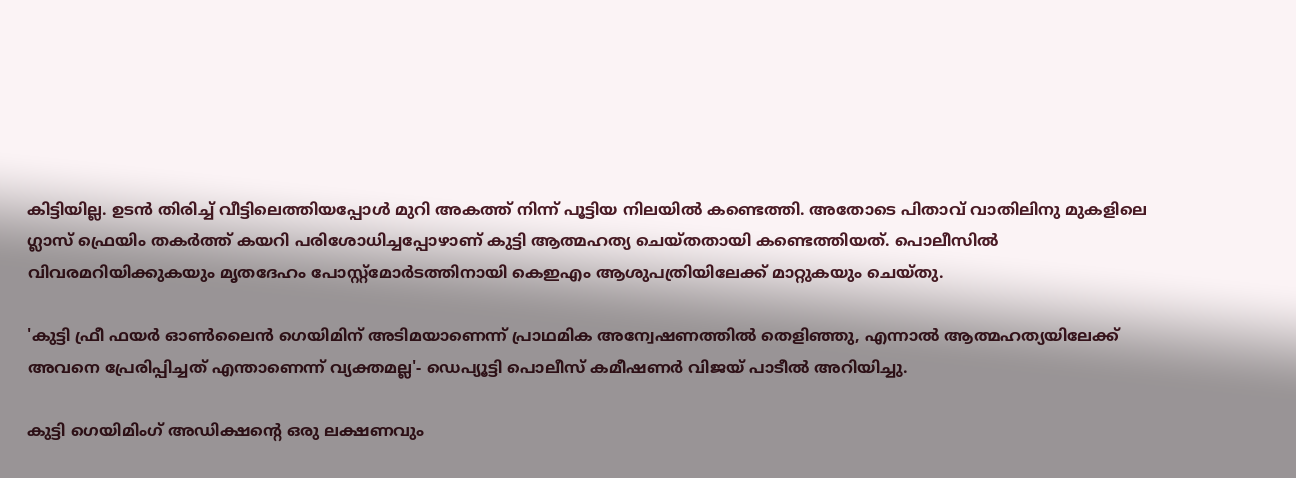കിട്ടിയില്ല. ഉടൻ തിരിച്ച് വീട്ടിലെത്തിയപ്പോള്‍ മുറി അകത്ത് നിന്ന് പൂട്ടിയ നിലയില്‍ കണ്ടെത്തി. അതോടെ പിതാവ് വാതിലിനു മുകളിലെ ഗ്ലാസ് ഫ്രെയിം തകര്‍ത്ത് കയറി പരിശോധിച്ചപ്പോഴാണ് കുട്ടി ആത്മഹത്യ ചെയ്തതായി കണ്ടെത്തിയത്. പൊലീസില്‍ വിവരമറിയിക്കുകയും മൃതദേഹം പോസ്റ്റ്മോര്‍ടത്തിനായി കെഇഎം ആശുപത്രിയിലേക്ക് മാറ്റുകയും ചെയ്തു.

'കുട്ടി ഫ്രീ ഫയര്‍ ഓണ്‍ലൈന്‍ ഗെയിമിന് അടിമയാണെന്ന് പ്രാഥമിക അന്വേഷണത്തില്‍ തെളിഞ്ഞു, എന്നാല്‍ ആത്മഹത്യയിലേക്ക് അവനെ പ്രേരിപ്പിച്ചത് എന്താണെന്ന് വ്യക്തമല്ല'- ഡെപ്യൂട്ടി പൊലീസ് കമീഷണര്‍ വിജയ് പാടീല്‍ അറിയിച്ചു.

കുട്ടി ഗെയിമിംഗ് അഡിക്ഷന്റെ ഒരു ലക്ഷണവും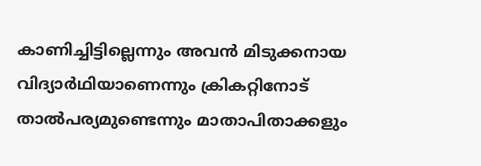കാണിച്ചിട്ടില്ലെന്നും അവന്‍ മിടുക്കനായ വിദ്യാര്‍ഥിയാണെന്നും ക്രികറ്റിനോട് താല്‍പര്യമുണ്ടെന്നും മാതാപിതാക്കളും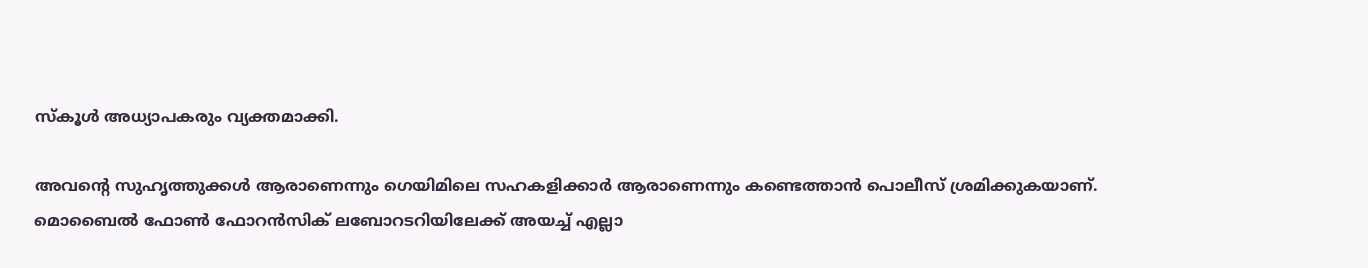സ്‌കൂള്‍ അധ്യാപകരും വ്യക്തമാക്കി.

അവന്റെ സുഹൃത്തുക്കള്‍ ആരാണെന്നും ഗെയിമിലെ സഹകളിക്കാര്‍ ആരാണെന്നും കണ്ടെത്താന്‍ പൊലീസ് ശ്രമിക്കുകയാണ്.
മൊബൈല്‍ ഫോണ്‍ ഫോറന്‍സിക് ലബോറടറിയിലേക്ക് അയച്ച് എല്ലാ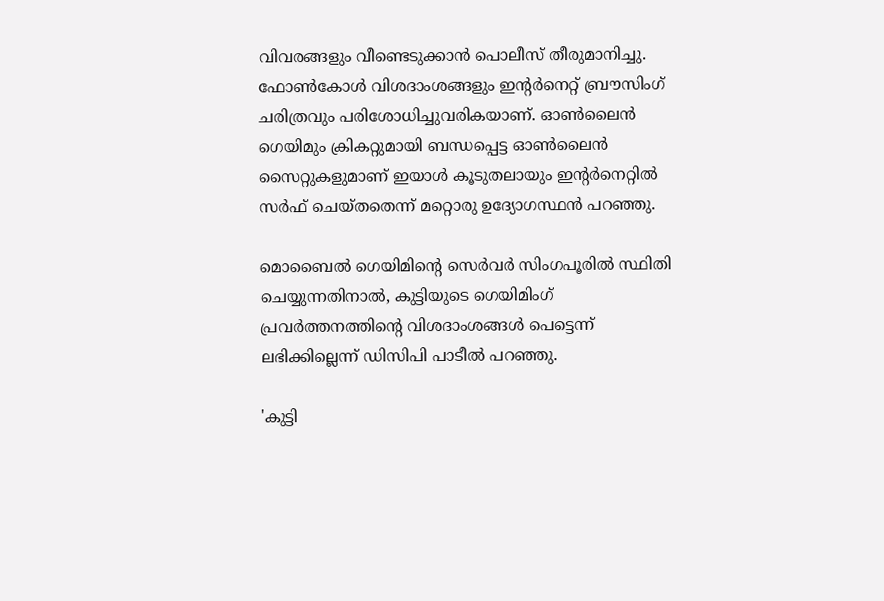വിവരങ്ങളും വീണ്ടെടുക്കാന്‍ പൊലീസ് തീരുമാനിച്ചു. ഫോണ്‍കോള്‍ വിശദാംശങ്ങളും ഇന്റര്‍നെറ്റ് ബ്രൗസിംഗ് ചരിത്രവും പരിശോധിച്ചുവരികയാണ്. ഓണ്‍ലൈന്‍ ഗെയിമും ക്രികറ്റുമായി ബന്ധപ്പെട്ട ഓണ്‍ലൈന്‍ സൈറ്റുകളുമാണ് ഇയാള്‍ കൂടുതലായും ഇന്റര്‍നെറ്റില്‍ സര്‍ഫ് ചെയ്തതെന്ന് മറ്റൊരു ഉദ്യോഗസ്ഥന്‍ പറഞ്ഞു.

മൊബൈല്‍ ഗെയിമിന്റെ സെര്‍വര്‍ സിംഗപൂരില്‍ സ്ഥിതി ചെയ്യുന്നതിനാല്‍, കുട്ടിയുടെ ഗെയിമിംഗ് പ്രവര്‍ത്തനത്തിന്റെ വിശദാംശങ്ങള്‍ പെട്ടെന്ന് ലഭിക്കില്ലെന്ന് ഡിസിപി പാടീല്‍ പറഞ്ഞു.

'കുട്ടി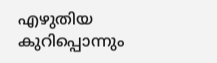എഴുതിയ കുറിപ്പൊന്നും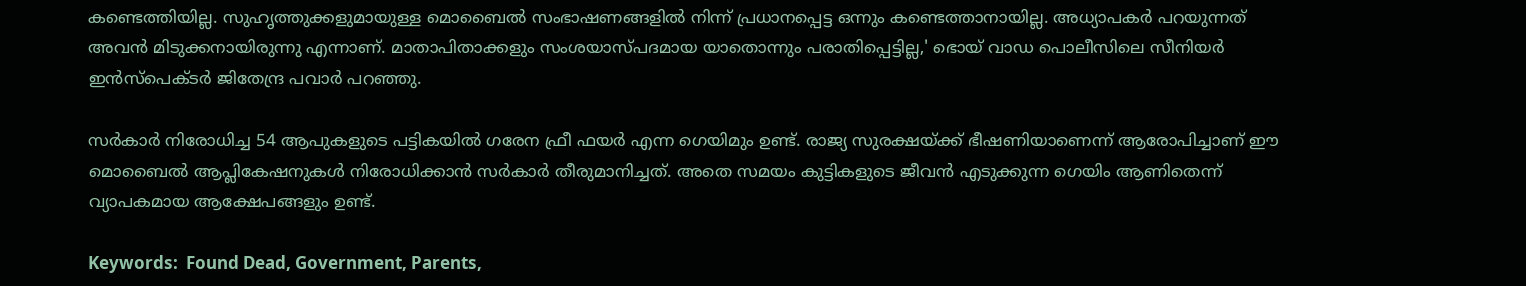കണ്ടെത്തിയില്ല. സുഹൃത്തുക്കളുമായുള്ള മൊബൈല്‍ സംഭാഷണങ്ങളില്‍ നിന്ന് പ്രധാനപ്പെട്ട ഒന്നും കണ്ടെത്താനായില്ല. അധ്യാപകര്‍ പറയുന്നത് അവന്‍ മിടുക്കനായിരുന്നു എന്നാണ്. മാതാപിതാക്കളും സംശയാസ്പദമായ യാതൊന്നും പരാതിപ്പെട്ടില്ല,' ഭൊയ്‌ വാഡ പൊലീസിലെ സീനിയര്‍ ഇന്‍സ്പെക്ടര്‍ ജിതേന്ദ്ര പവാര്‍ പറഞ്ഞു.

സര്‍കാര്‍ നിരോധിച്ച 54 ആപുകളുടെ പട്ടികയില്‍ ഗരേന ഫ്രീ ഫയര്‍ എന്ന ഗെയിമും ഉണ്ട്. രാജ്യ സുരക്ഷയ്ക്ക് ഭീഷണിയാണെന്ന് ആരോപിച്ചാണ് ഈ മൊബൈല്‍ ആപ്ലികേഷനുകള്‍ നിരോധിക്കാന്‍ സര്‍കാര്‍ തീരുമാനിച്ചത്. അതെ സമയം കുട്ടികളുടെ ജീവൻ എടുക്കുന്ന ഗെയിം ആണിതെന്ന് വ്യാപകമായ ആക്ഷേപങ്ങളും ഉണ്ട്.

Keywords:  Found Dead, Government, Parents,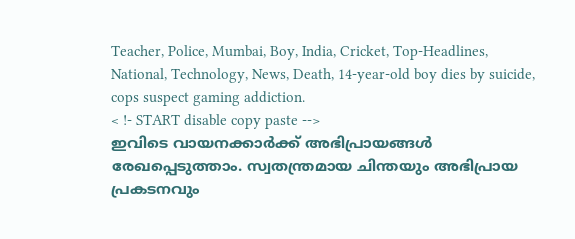Teacher, Police, Mumbai, Boy, India, Cricket, Top-Headlines, National, Technology, News, Death, 14-year-old boy dies by suicide, cops suspect gaming addiction.
< !- START disable copy paste -->
ഇവിടെ വായനക്കാർക്ക് അഭിപ്രായങ്ങൾ രേഖപ്പെടുത്താം. സ്വതന്ത്രമായ ചിന്തയും അഭിപ്രായ പ്രകടനവും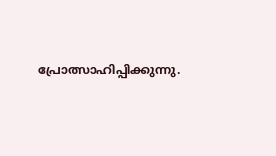പ്രോത്സാഹിപ്പിക്കുന്നു.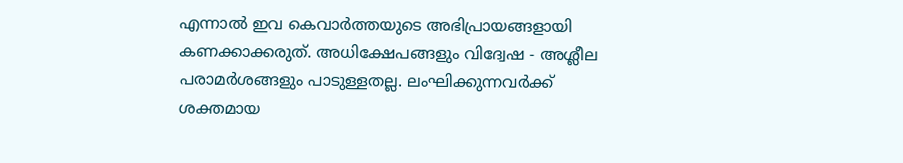എന്നാൽ ഇവ കെവാർത്തയുടെ അഭിപ്രായങ്ങളായി കണക്കാക്കരുത്. അധിക്ഷേപങ്ങളും വിദ്വേഷ - അശ്ലീല പരാമർശങ്ങളും പാടുള്ളതല്ല. ലംഘിക്കുന്നവർക്ക് ശക്തമായ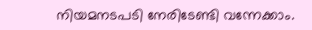നിയമനടപടി നേരിടേണ്ടി വന്നേക്കാം.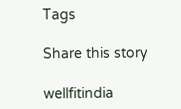Tags

Share this story

wellfitindia